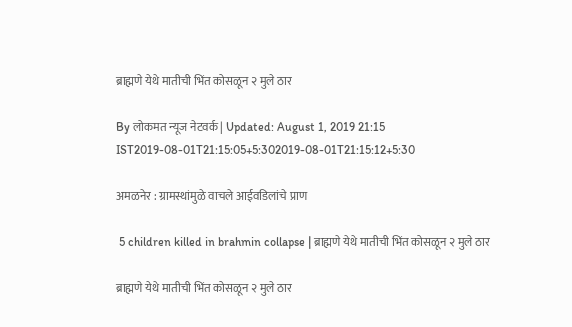ब्राह्मणे येथे मातीची भिंत कोसळून २ मुले ठार

By लोकमत न्यूज नेटवर्क | Updated: August 1, 2019 21:15 IST2019-08-01T21:15:05+5:302019-08-01T21:15:12+5:30

अमळनेर : ग्रामस्थांमुळे वाचले आईवडिलांचे प्राण

 5 children killed in brahmin collapse | ब्राह्मणे येथे मातीची भिंत कोसळून २ मुले ठार

ब्राह्मणे येथे मातीची भिंत कोसळून २ मुले ठार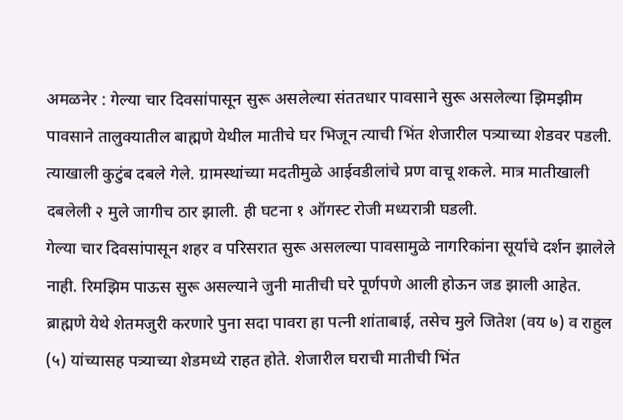अमळनेर : गेल्या चार दिवसांपासून सुरू असलेल्या संततधार पावसाने सुरू असलेल्या झिमझीम पावसाने तालुक्यातील बाह्मणे येथील मातीचे घर भिजून त्याची भिंत शेजारील पत्र्याच्या शेडवर पडली. त्याखाली कुटुंब दबले गेले. ग्रामस्थांच्या मदतीमुळे आईवडीलांचे प्रण वाचू शकले. मात्र मातीखाली दबलेली २ मुले जागीच ठार झाली. ही घटना १ ऑगस्ट रोजी मध्यरात्री घडली.
गेल्या चार दिवसांपासून शहर व परिसरात सुरू असलल्या पावसामुळे नागरिकांना सूर्याचे दर्शन झालेले नाही. रिमझिम पाऊस सुरू असल्याने जुनी मातीची घरे पूर्णपणे आली होऊन जड झाली आहेत.
ब्राह्मणे येथे शेतमजुरी करणारे पुना सदा पावरा हा पत्नी शांताबाई, तसेच मुले जितेश (वय ७) व राहुल (५) यांच्यासह पत्र्याच्या शेडमध्ये राहत होते. शेजारील घराची मातीची भिंत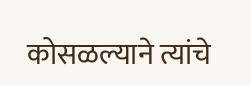कोसळल्याने त्यांचे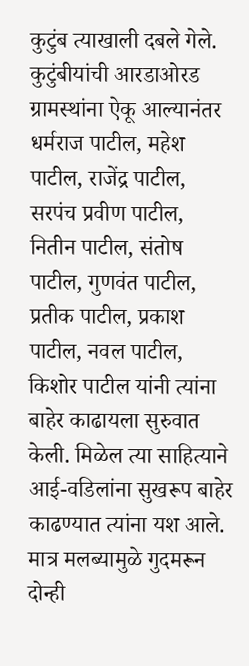कुटुंब त्याखाली दबले गेले. कुटुंबीयांची आरडाओरड ग्रामस्थांना ऐकू आल्यानंतर धर्मराज पाटील, महेश पाटील, राजेंद्र पाटील, सरपंच प्रवीण पाटील, नितीन पाटील, संतोष पाटील, गुणवंत पाटील, प्रतीक पाटील, प्रकाश पाटील, नवल पाटील, किशोर पाटील यांनी त्यांना बाहेर काढायला सुरुवात केली. मिळेल त्या साहित्याने आई-वडिलांना सुखरूप बाहेर काढण्यात त्यांना यश आले. मात्र मलब्यामुळे गुदमरून दोन्ही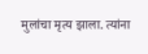मुलांचा मृत्य झाला. त्यांना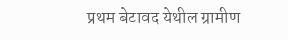प्रथम बेटावद येथील ग्रामीण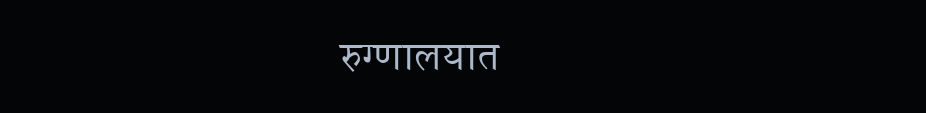रुग्णालयात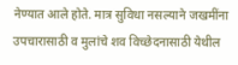नेण्यात आले होते. मात्र सुविधा नसल्याने जखमींना उपचारासाठी व मुलांचे शव विच्छेदनासाठी येथील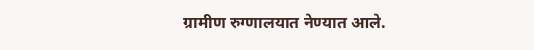ग्रामीण रुग्णालयात नेण्यात आले.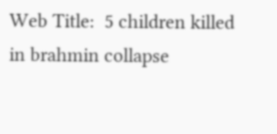Web Title:  5 children killed in brahmin collapse